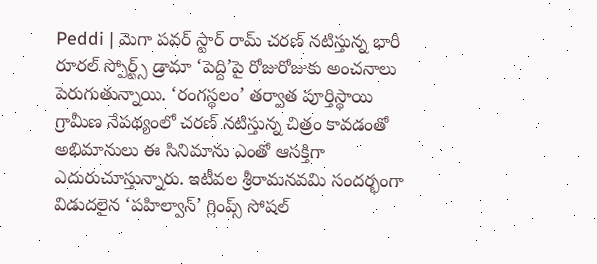Peddi | మెగా పవర్ స్టార్ రామ్ చరణ్ నటిస్తున్న భారీ రూరల్ స్పోర్ట్స్ డ్రామా ‘పెద్ది’పై రోజురోజుకు అంచనాలు పెరుగుతున్నాయి. ‘రంగస్థలం’ తర్వాత పూర్తిస్థాయి గ్రామీణ నేపథ్యంలో చరణ్ నటిస్తున్న చిత్రం కావడంతో అభిమానులు ఈ సినిమాను ఎంతో ఆసక్తిగా ఎదురుచూస్తున్నారు. ఇటీవల శ్రీరామనవమి సందర్భంగా విడుదలైన ‘పహిల్వాన్’ గ్లింప్స్ సోషల్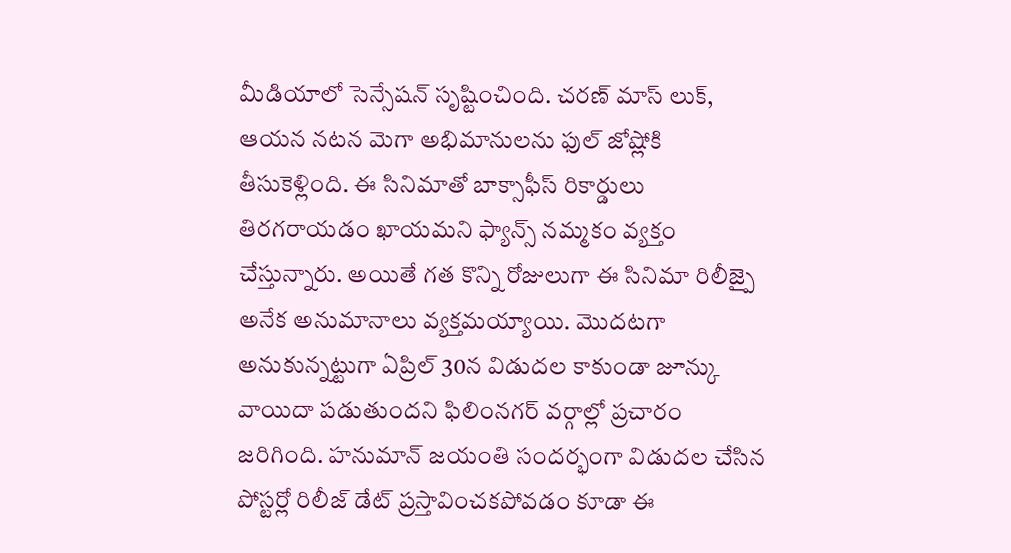మీడియాలో సెన్సేషన్ సృష్టించింది. చరణ్ మాస్ లుక్, ఆయన నటన మెగా అభిమానులను ఫుల్ జోష్లోకి తీసుకెళ్లింది. ఈ సినిమాతో బాక్సాఫీస్ రికార్డులు తిరగరాయడం ఖాయమని ఫ్యాన్స్ నమ్మకం వ్యక్తం చేస్తున్నారు. అయితే గత కొన్ని రోజులుగా ఈ సినిమా రిలీజ్పై అనేక అనుమానాలు వ్యక్తమయ్యాయి. మొదటగా అనుకున్నట్టుగా ఏప్రిల్ 30న విడుదల కాకుండా జూన్కు వాయిదా పడుతుందని ఫిలింనగర్ వర్గాల్లో ప్రచారం జరిగింది. హనుమాన్ జయంతి సందర్భంగా విడుదల చేసిన పోస్టర్లో రిలీజ్ డేట్ ప్రస్తావించకపోవడం కూడా ఈ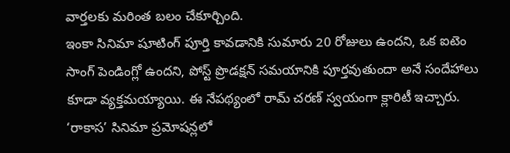వార్తలకు మరింత బలం చేకూర్చింది.
ఇంకా సినిమా షూటింగ్ పూర్తి కావడానికి సుమారు 20 రోజులు ఉందని, ఒక ఐటెం సాంగ్ పెండింగ్లో ఉందని, పోస్ట్ ప్రొడక్షన్ సమయానికి పూర్తవుతుందా అనే సందేహాలు కూడా వ్యక్తమయ్యాయి. ఈ నేపథ్యంలో రామ్ చరణ్ స్వయంగా క్లారిటీ ఇచ్చారు. ‘రాకాస’ సినిమా ప్రమోషన్లలో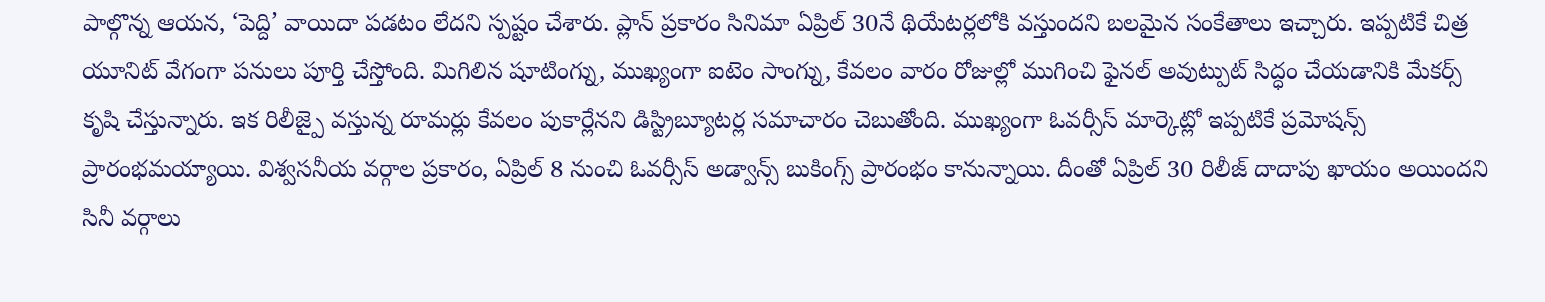పాల్గొన్న ఆయన, ‘పెద్ది’ వాయిదా పడటం లేదని స్పష్టం చేశారు. ప్లాన్ ప్రకారం సినిమా ఏప్రిల్ 30నే థియేటర్లలోకి వస్తుందని బలమైన సంకేతాలు ఇచ్చారు. ఇప్పటికే చిత్ర యూనిట్ వేగంగా పనులు పూర్తి చేస్తోంది. మిగిలిన షూటింగ్ను, ముఖ్యంగా ఐటెం సాంగ్ను, కేవలం వారం రోజుల్లో ముగించి ఫైనల్ అవుట్పుట్ సిద్ధం చేయడానికి మేకర్స్ కృషి చేస్తున్నారు. ఇక రిలీజ్పై వస్తున్న రూమర్లు కేవలం పుకార్లేనని డిస్ట్రిబ్యూటర్ల సమాచారం చెబుతోంది. ముఖ్యంగా ఓవర్సీస్ మార్కెట్లో ఇప్పటికే ప్రమోషన్స్ ప్రారంభమయ్యాయి. విశ్వసనీయ వర్గాల ప్రకారం, ఏప్రిల్ 8 నుంచి ఓవర్సీస్ అడ్వాన్స్ బుకింగ్స్ ప్రారంభం కానున్నాయి. దీంతో ఏప్రిల్ 30 రిలీజ్ దాదాపు ఖాయం అయిందని సినీ వర్గాలు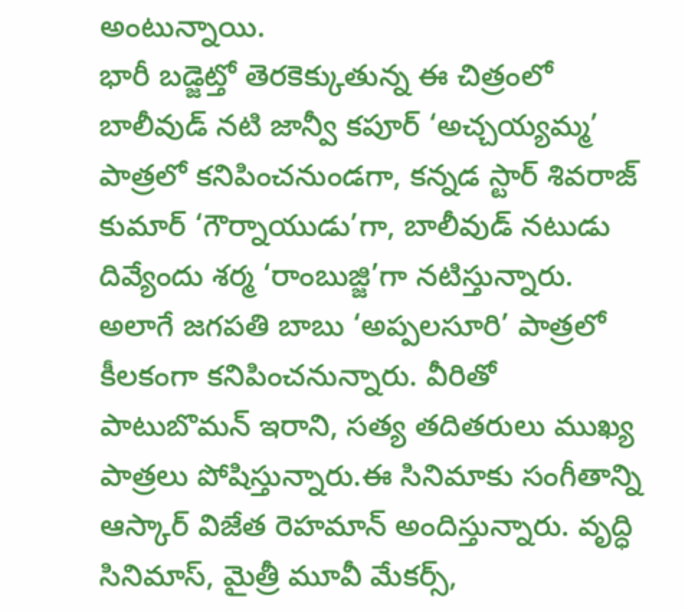అంటున్నాయి.
భారీ బడ్జెట్తో తెరకెక్కుతున్న ఈ చిత్రంలో బాలీవుడ్ నటి జాన్వీ కపూర్ ‘అచ్చయ్యమ్మ’ పాత్రలో కనిపించనుండగా, కన్నడ స్టార్ శివరాజ్ కుమార్ ‘గౌర్నాయుడు’గా, బాలీవుడ్ నటుడు దివ్యేందు శర్మ ‘రాంబుజ్జి’గా నటిస్తున్నారు. అలాగే జగపతి బాబు ‘అప్పలసూరి’ పాత్రలో కీలకంగా కనిపించనున్నారు. వీరితో పాటుబొమన్ ఇరాని, సత్య తదితరులు ముఖ్య పాత్రలు పోషిస్తున్నారు.ఈ సినిమాకు సంగీతాన్ని ఆస్కార్ విజేత రెహమాన్ అందిస్తున్నారు. వృద్ధి సినిమాస్, మైత్రీ మూవీ మేకర్స్,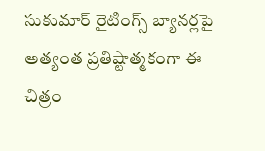సుకుమార్ రైటింగ్స్ బ్యానర్లపై అత్యంత ప్రతిష్టాత్మకంగా ఈ చిత్రం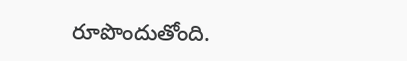రూపొందుతోంది.